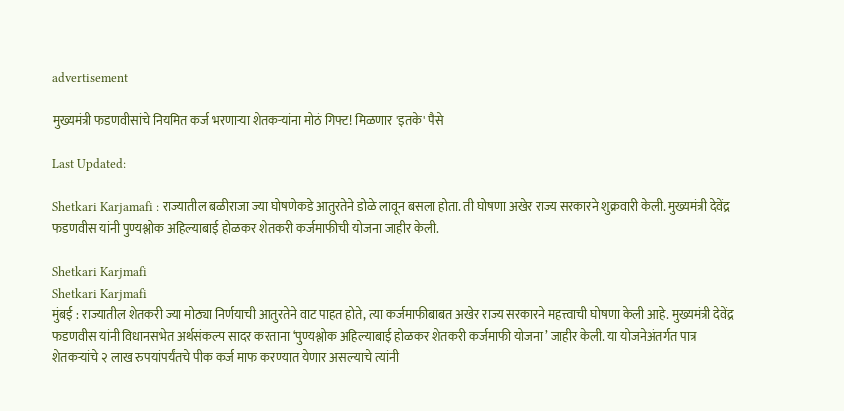advertisement

मुख्यमंत्री फडणवीसांचे नियमित कर्ज भरणाऱ्या शेतकऱ्यांना मोठं गिफ्ट! मिळणार 'इतके' पैसे

Last Updated:

Shetkari Karjamafi : राज्यातील बळीराजा ज्या घोषणेकडे आतुरतेने डोळे लावून बसला होता. ती घोषणा अखेर राज्य सरकारने शुक्रवारी केली. मुख्यमंत्री देवेंद्र फडणवीस यांनी पुण्यश्लोक अहिल्याबाई होळकर शेतकरी कर्जमाफीची योजना जाहीर केली.

Shetkari Karjmafi
Shetkari Karjmafi
मुंबई : राज्यातील शेतकरी ज्या मोठ्या निर्णयाची आतुरतेने वाट पाहत होते, त्या कर्जमाफीबाबत अखेर राज्य सरकारने महत्त्वाची घोषणा केली आहे. मुख्यमंत्री देवेंद्र फडणवीस यांनी विधानसभेत अर्थसंकल्प सादर करताना ‘पुण्यश्लोक अहिल्याबाई होळकर शेतकरी कर्जमाफी योजना’ जाहीर केली. या योजनेअंतर्गत पात्र शेतकऱ्यांचे २ लाख रुपयांपर्यंतचे पीक कर्ज माफ करण्यात येणार असल्याचे त्यांनी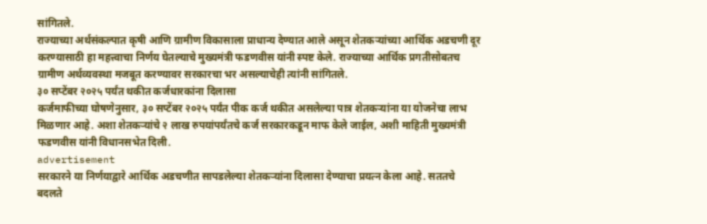सांगितले.
राज्याच्या अर्थसंकल्पात कृषी आणि ग्रामीण विकासाला प्राधान्य देण्यात आले असून शेतकऱ्यांच्या आर्थिक अडचणी दूर करण्यासाठी हा महत्त्वाचा निर्णय घेतल्याचे मुख्यमंत्री फडणवीस यांनी स्पष्ट केले. राज्याच्या आर्थिक प्रगतीसोबतच ग्रामीण अर्थव्यवस्था मजबूत करण्यावर सरकारचा भर असल्याचेही त्यांनी सांगितले.
३० सप्टेंबर २०२५ पर्यंत थकीत कर्जधारकांना दिलासा
कर्जमाफीच्या घोषणेनुसार, ३० सप्टेंबर २०२५ पर्यंत पीक कर्ज थकीत असलेल्या पात्र शेतकऱ्यांना या योजनेचा लाभ मिळणार आहे. अशा शेतकऱ्यांचे २ लाख रुपयांपर्यंतचे कर्ज सरकारकडून माफ केले जाईल, अशी माहिती मुख्यमंत्री फडणवीस यांनी विधानसभेत दिली.
advertisement
सरकारने या निर्णयाद्वारे आर्थिक अडचणीत सापडलेल्या शेतकऱ्यांना दिलासा देण्याचा प्रयत्न केला आहे. सततचे बदलते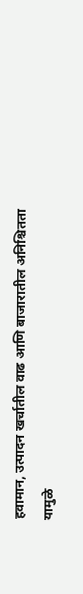हवामान, उत्पादन खर्चातील वाढ आणि बाजारातील अनिश्चितता यामुळे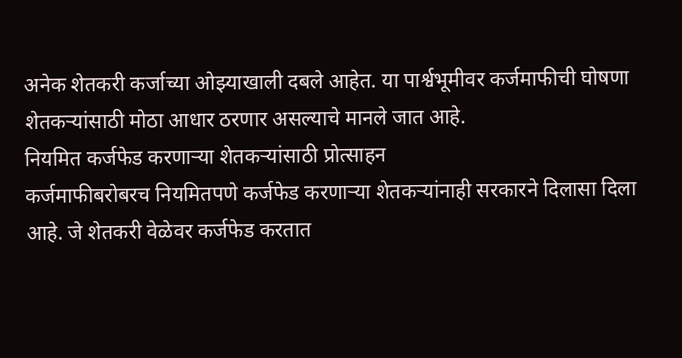अनेक शेतकरी कर्जाच्या ओझ्याखाली दबले आहेत. या पार्श्वभूमीवर कर्जमाफीची घोषणा शेतकऱ्यांसाठी मोठा आधार ठरणार असल्याचे मानले जात आहे.
नियमित कर्जफेड करणाऱ्या शेतकऱ्यांसाठी प्रोत्साहन
कर्जमाफीबरोबरच नियमितपणे कर्जफेड करणाऱ्या शेतकऱ्यांनाही सरकारने दिलासा दिला आहे. जे शेतकरी वेळेवर कर्जफेड करतात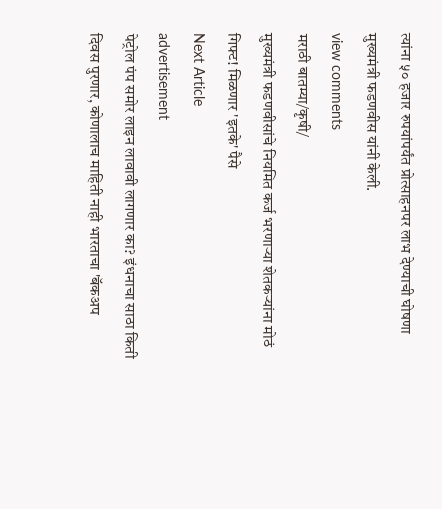त्यांना ५० हजार रुपयांपर्यंत प्रोत्साहनपर लाभ देण्याची घोषणा मुख्यमंत्री फडणवीस यांनी केली.
view comments
मराठी बातम्या/कृषी/
मुख्यमंत्री फडणवीसांचे नियमित कर्ज भरणाऱ्या शेतकऱ्यांना मोठं गिफ्ट! मिळणार 'इतके' पैसे
Next Article
advertisement
पेट्रोल पंप समोर लाइन लावावी लागणार का? इंधनाचा साठा किती दिवस पुरणार, कोणालाच माहिती नाही भारताचा 'बॅकअप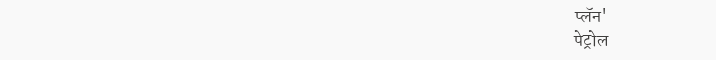प्लॅन'
पेट्रोल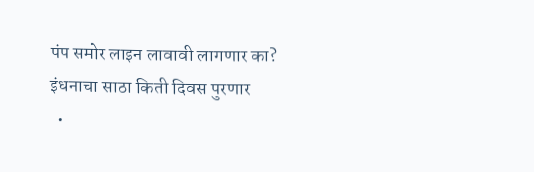पंप समोर लाइन लावावी लागणार का? इंधनाचा साठा किती दिवस पुरणार
  •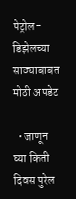पेट्रोल-डिझेलच्या साठ्याबाबत मोठी अपडेट

  • जाणून घ्या किती दिवस पुरेल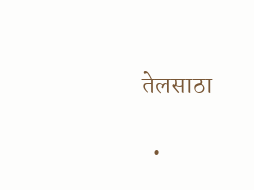तेलसाठा

  •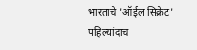भारताचे 'ऑईल सिक्रेट' पहिल्यांदाच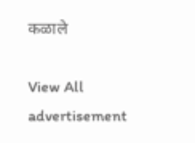कळाले

View All
advertisement